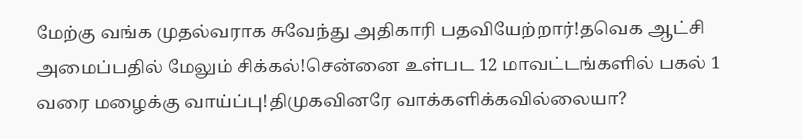மேற்கு வங்க முதல்வராக சுவேந்து அதிகாரி பதவியேற்றார்!தவெக ஆட்சி அமைப்பதில் மேலும் சிக்கல்!சென்னை உள்பட 12 மாவட்டங்களில் பகல் 1 வரை மழைக்கு வாய்ப்பு!திமுகவினரே வாக்களிக்கவில்லையா?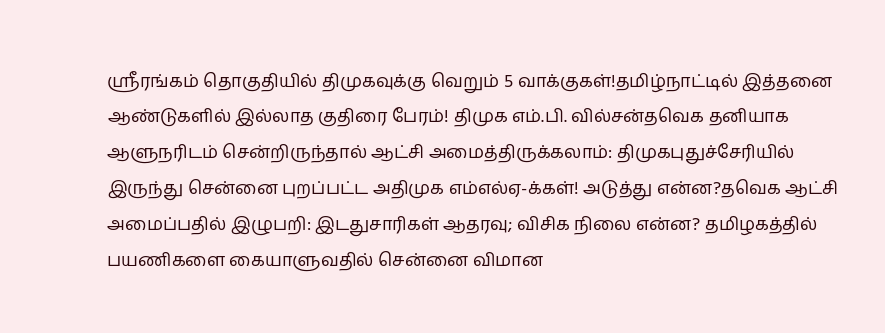ஸ்ரீரங்கம் தொகுதியில் திமுகவுக்கு வெறும் 5 வாக்குகள்!தமிழ்நாட்டில் இத்தனை ஆண்டுகளில் இல்லாத குதிரை பேரம்! திமுக எம்.பி. வில்சன்தவெக தனியாக ஆளுநரிடம் சென்றிருந்தால் ஆட்சி அமைத்திருக்கலாம்: திமுகபுதுச்சேரியில் இருந்து சென்னை புறப்பட்ட அதிமுக எம்எல்ஏ-க்கள்! அடுத்து என்ன?தவெக ஆட்சி அமைப்பதில் இழுபறி: இடதுசாரிகள் ஆதரவு; விசிக நிலை என்ன? தமிழகத்தில் பயணிகளை கையாளுவதில் சென்னை விமான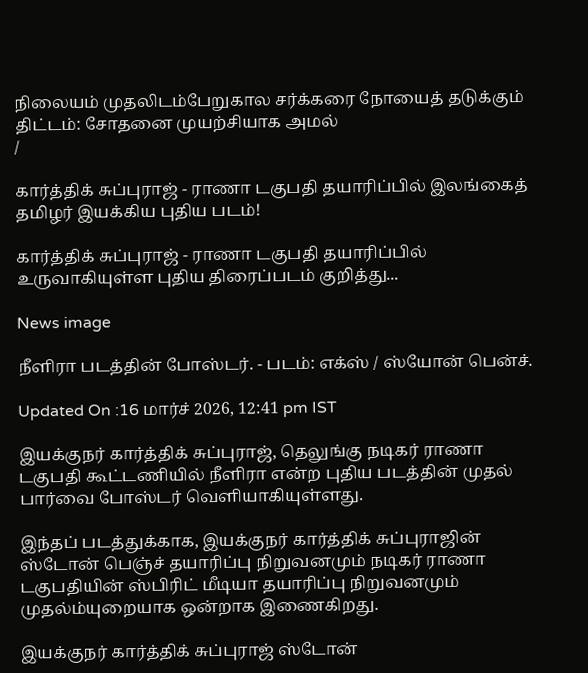நிலையம் முதலிடம்பேறுகால சர்க்கரை நோயைத் தடுக்கும் திட்டம்: சோதனை முயற்சியாக அமல்
/

கார்த்திக் சுப்புராஜ் - ராணா டகுபதி தயாரிப்பில் இலங்கைத் தமிழர் இயக்கிய புதிய படம்!

கார்த்திக் சுப்புராஜ் - ராணா டகுபதி தயாரிப்பில் உருவாகியுள்ள புதிய திரைப்படம் குறித்து...

News image

நீளிரா படத்தின் போஸ்டர். - படம்: எக்ஸ் / ஸ்யோன் பென்ச்.

Updated On :16 மார்ச் 2026, 12:41 pm IST

இயக்குநர் கார்த்திக் சுப்புராஜ், தெலுங்கு நடிகர் ராணா டகுபதி கூட்டணியில் நீளிரா என்ற புதிய படத்தின் முதல் பார்வை போஸ்டர் வெளியாகியுள்ளது.

இந்தப் படத்துக்காக, இயக்குநர் கார்த்திக் சுப்புராஜின் ஸ்டோன் பெஞ்ச் தயாரிப்பு நிறுவனமும் நடிகர் ராணா டகுபதியின் ஸ்பிரிட் மீடியா தயாரிப்பு நிறுவனமும் முதல்ம்யுறையாக ஒன்றாக இணைகிறது.

இயக்குநர் கார்த்திக் சுப்புராஜ் ஸ்டோன்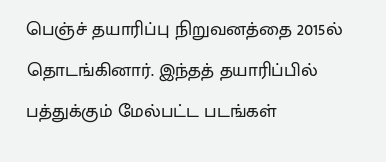பெஞ்ச் தயாரிப்பு நிறுவனத்தை 2015ல் தொடங்கினார். இந்தத் தயாரிப்பில் பத்துக்கும் மேல்பட்ட படங்கள்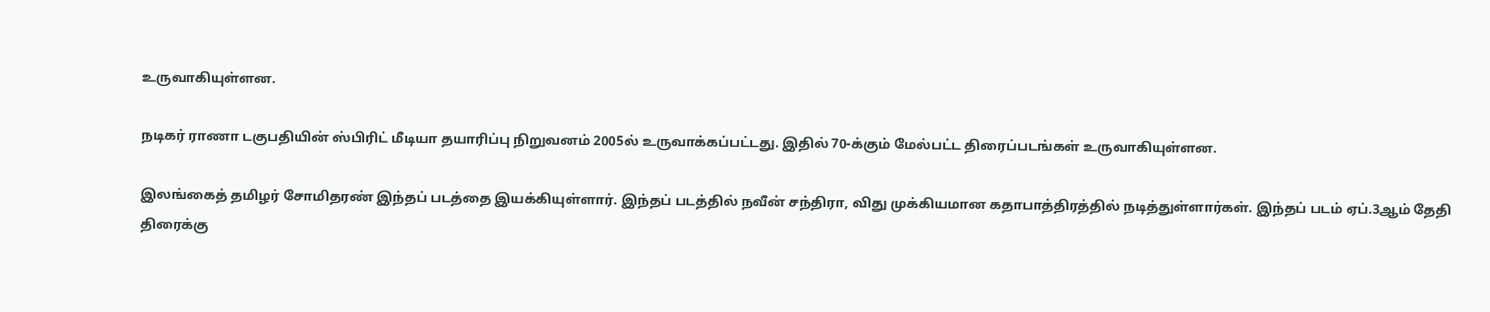உருவாகியுள்ளன.

நடிகர் ராணா டகுபதியின் ஸ்பிரிட் மீடியா தயாரிப்பு நிறுவனம் 2005ல் உருவாக்கப்பட்டது. இதில் 70-க்கும் மேல்பட்ட திரைப்படங்கள் உருவாகியுள்ளன.

இலங்கைத் தமிழர் சோமிதரண் இந்தப் படத்தை இயக்கியுள்ளார். இந்தப் படத்தில் நவீன் சந்திரா, விது முக்கியமான கதாபாத்திரத்தில் நடித்துள்ளார்கள். இந்தப் படம் ஏப்.3ஆம் தேதி திரைக்கு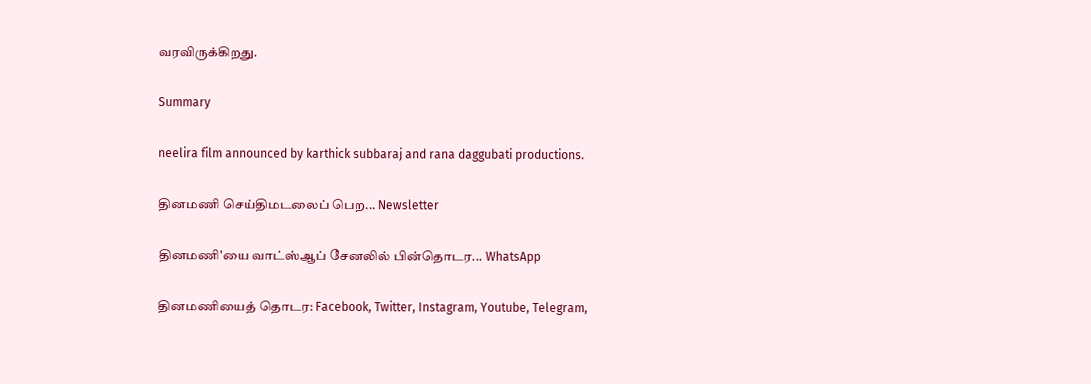வரவிருக்கிறது.

Summary

neelira film announced by karthick subbaraj and rana daggubati productions.

தினமணி செய்திமடலைப் பெற... Newsletter

தினமணி'யை வாட்ஸ்ஆப் சேனலில் பின்தொடர... WhatsApp

தினமணியைத் தொடர: Facebook, Twitter, Instagram, Youtube, Telegram,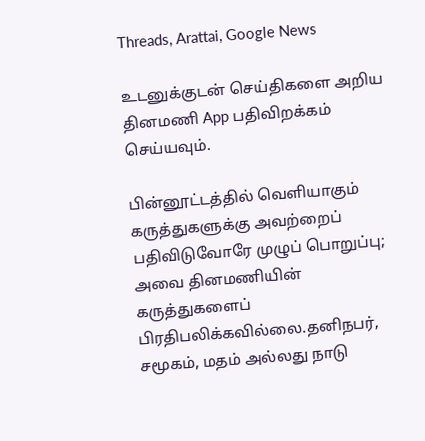Threads, Arattai, Google News

உடனுக்குடன் செய்திகளை அறிய தினமணி App பதிவிறக்கம் செய்யவும்.

பின்னூட்டத்தில் வெளியாகும் கருத்துகளுக்கு அவற்றைப் பதிவிடுவோரே முழுப் பொறுப்பு; அவை தினமணியின் கருத்துகளைப் பிரதிபலிக்கவில்லை.தனிநபர், சமூகம், மதம் அல்லது நாடு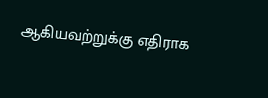ஆகியவற்றுக்கு எதிராக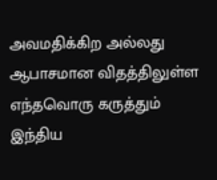அவமதிக்கிற அல்லது ஆபாசமான விதத்திலுள்ள எந்தவொரு கருத்தும் இந்திய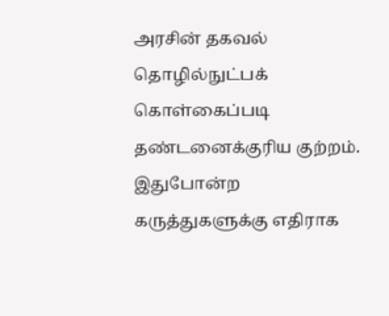அரசின் தகவல் தொழில்நுட்பக் கொள்கைப்படி தண்டனைக்குரிய குற்றம். இதுபோன்ற கருத்துகளுக்கு எதிராக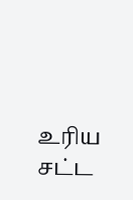உரிய சட்ட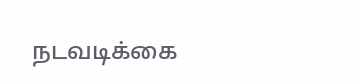நடவடிக்கை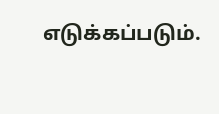எடுக்கப்படும்.